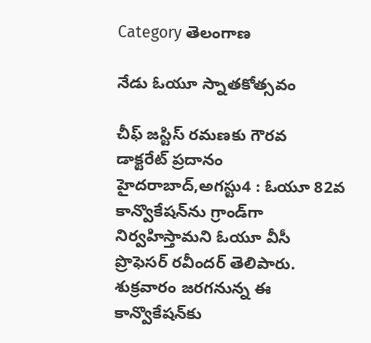Category తెలంగాణ

నేడు ఓయూ స్నాతకోత్సవం

చీఫ్‌ ‌జస్టిస్‌ ‌రమణకు గౌరవ డాక్టరేట్‌ ‌ప్రదానం హైదరాబాద్‌,అగస్టు4 : ఓయూ 82వ కాన్వొకేషన్‌ను గ్రాండ్‌గా నిర్వహిస్తామని ఓయూ వీసీ ప్రొఫెసర్‌ ‌రవీందర్‌ ‌తెలిపారు. శుక్రవారం జరగనున్న ఈ కాన్వొకేషన్‌కు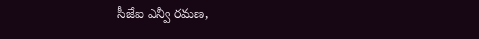సీజేఐ ఎన్వీ రమణ,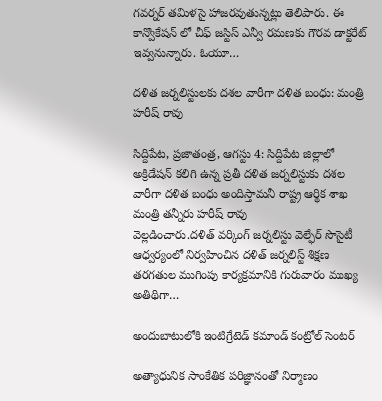గవర్నర్‌ ‌తమిళసై హాజరవుతున్నట్లు తెలిపారు. ఈ కాన్వొకేషన్‌ ‌లో చీఫ్‌ ‌జస్టిస్‌ ఎన్వీ రమణకు గౌరవ డాక్టరేట్‌ ఇవ్వనున్నారు. ఓయూ…

దళిత జర్నలిస్టులకు దశల వారీగా దళిత బంధు: మంత్రి హరీష్‌ ‌రావు

సిద్దిపేట, ప్రజాతంత్ర, ఆగస్టు 4: సిద్దిపేట జిల్లాలో అక్రిడేషన్‌ ‌కలిగి ఉన్న ప్రతీ దళిత జర్నలిస్టుకు దశల వారీగా దళిత బంధు అందిస్తామనీ రాష్ట్ర ఆర్థిక శాఖ మంత్రి తన్నీరు హరీష్‌ ‌రావు వెల్లడించారు.దళిత్‌ ‌వర్కింగ్‌ ‌జర్నలిస్టు వెల్ఫేర్‌ ‌సొసైటీ ఆధ్వర్యంలో నిర్వహించిన దళిత్‌ ‌జర్నలిస్ట్ ‌శిక్షణ తరగతుల ముగింపు కార్యక్రమానికి గురువారం ముఖ్య అతిథిగా…

అం‌దుబాటులోకి ఇంటిగ్రేటెడ్‌ ‌కమాండ్‌ ‌కంట్రోల్‌ ‌సెంటర్‌

అత్యాధునిక సాంకేతిక పరిజ్ఞానంతో నిర్మాణం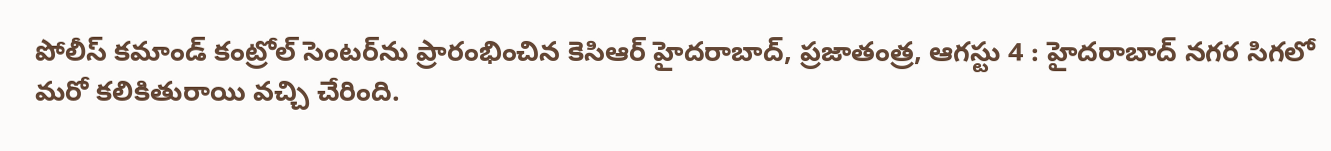పోలీస్‌ ‌కమాండ్‌ ‌కంట్రోల్‌ ‌సెంటర్‌ను ప్రారంభించిన కెసిఆర్‌ ‌హైదరాబాద్‌, ప్రజాతంత్ర, ఆగస్టు 4 : హైదరాబాద్‌ ‌నగర సిగలో మరో కలికితురాయి వచ్చి చేరింది.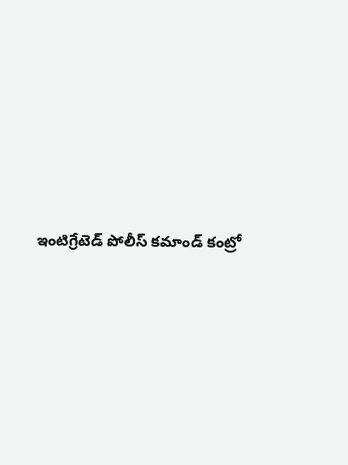ఇంటిగ్రేటెడ్‌ ‌పోలీస్‌ ‌కమాండ్‌ ‌కంట్రో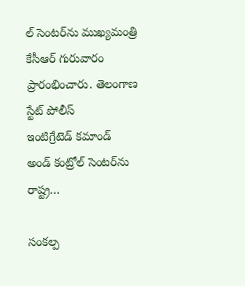ల్‌ ‌సెంటర్‌ను ముఖ్యమంత్రి కేసీఆర్‌ ‌గురువారం ప్రారంభించారు. తెలంగాణ స్టేట్‌ ‌పోలీస్‌ ఇం‌టిగ్రేటెడ్‌ ‌కమాండ్‌ అం‌డ్‌ ‌కంట్రోల్‌ ‌సెంటర్‌ను రాష్ట్ర…

సంకల్ప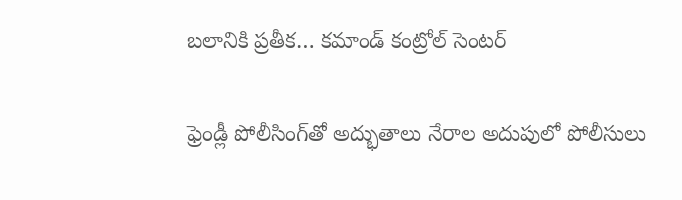బలానికి ప్రతీక… కమాండ్‌ ‌కంట్రోల్‌ ‌సెంటర్‌

ఫ్రెండ్లీ పోలీసింగ్‌తో అద్భుతాలు నేరాల అదుపులో పోలీసులు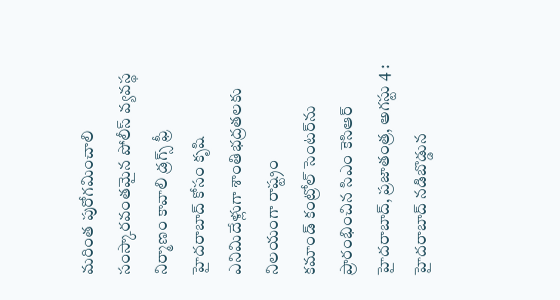మరింత పురోగమించాలి సంస్కారవంతమైన పోలీస్‌ ‌వ్యవస్థ నిర్మాణం కావాలి డ్రగ్స్ ‌ఫ్రీ హైదరాబాద్‌ ‌కోసం కృషి ఎనిమిదేళ్లుగా శాంతిభద్రతలకు నిలయంగా రాష్ట్రం కమాండ్‌ ‌కంట్రోల్‌ ‌సెంటర్‌ను ప్రారంభించిన సిఎం కెసిఆర్‌ హైదరాబాద్‌, ప్రజాతంత్ర, అగస్టు 4 : హైదరాబాద్‌ ‌నడిబొడ్డున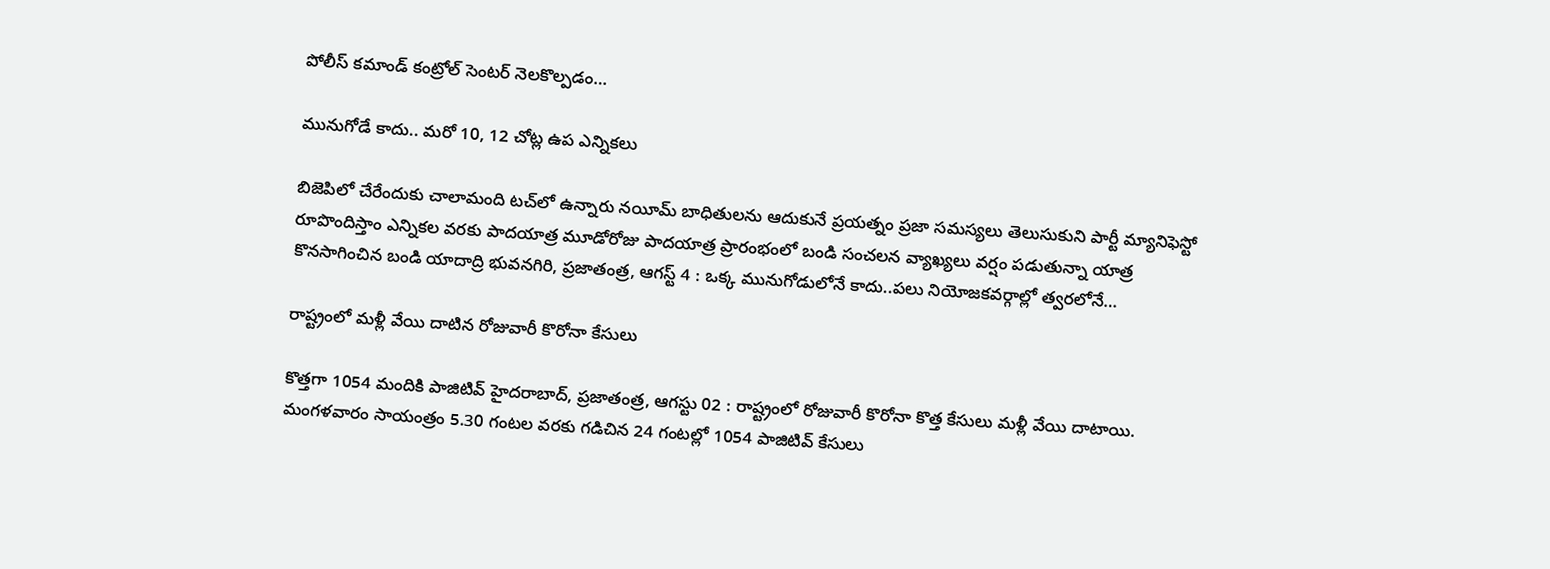పోలీస్‌ ‌కమాండ్‌ ‌కంట్రోల్‌ ‌సెంటర్‌ ‌నెలకొల్పడం…

మునుగోడే కాదు.. మరో 10, 12 చోట్ల ఉప ఎన్నికలు

బిజెపిలో చేరేందుకు చాలామంది టచ్‌లో ఉన్నారు నయీమ్‌ ‌బాధితులను ఆదుకునే ప్రయత్నం ప్రజా సమస్యలు తెలుసుకుని పార్టీ మ్యానిఫెస్టో రూపొందిస్తాం ఎన్నికల వరకు పాదయాత్ర మూడోరోజు పాదయాత్ర ప్రారంభంలో బండి సంచలన వ్యాఖ్యలు వర్షం పడుతున్నా యాత్ర కొనసాగించిన బండి యాదాద్రి భువనగిరి, ప్రజాతంత్ర, ఆగస్ట్ 4 : ఒక్క మునుగోడులోనే కాదు..పలు నియోజకవర్గాల్లో త్వరలోనే…

రాష్ట్రంలో మళ్లీ వేయి దాటిన రోజువారీ కొరోనా కేసులు

కొత్తగా 1054 మందికి పాజిటివ్‌ ‌హైదరాబాద్‌, ప్రజాతంత్ర, ఆగస్టు 02 : రాష్ట్రంలో రోజువారీ కొరోనా కొత్త కేసులు మళ్లీ వేయి దాటాయి. మంగళవారం సాయంత్రం 5.30 గంటల వరకు గడిచిన 24 గంటల్లో 1054 పాజిటివ్‌ ‌కేసులు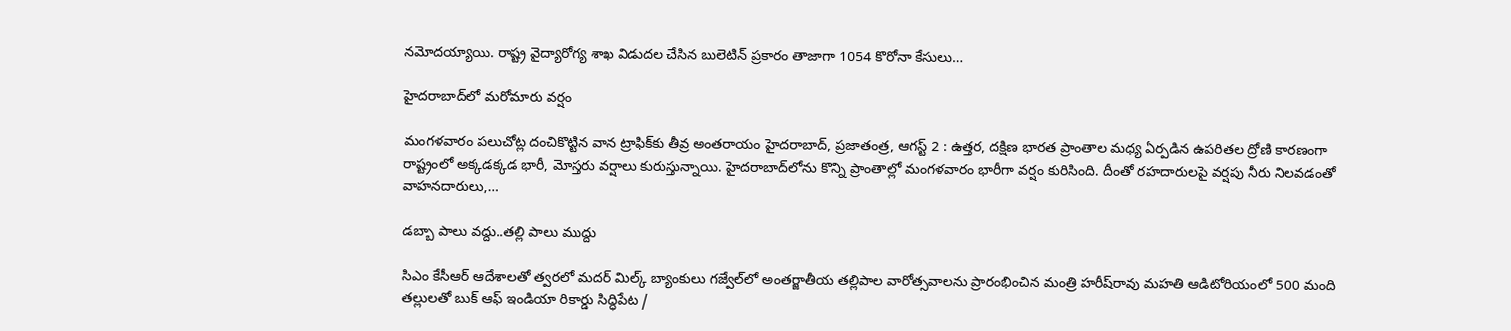నమోదయ్యాయి. రాష్ట్ర వైద్యారోగ్య శాఖ విడుదల చేసిన బులెటిన్‌ ‌ప్రకారం తాజాగా 1054 కొరోనా కేసులు…

హైదరాబాద్‌లో మరోమారు వర్షం

మంగళవారం పలుచోట్ల దంచికొట్టిన వాన ట్రాఫిక్‌కు తీవ్ర అంతరాయం హైదరాబాద్‌, ప్రజాతంత్ర, ఆగస్ట్ 2 : ఉత్తర, దక్షిణ భారత ప్రాంతాల మధ్య ఏర్పడిన ఉపరితల ద్రోణి కారణంగా రాష్ట్రంలో అక్కడక్కడ భారీ, మోస్తరు వర్షాలు కురుస్తున్నాయి. హైదరాబాద్‌లోను కొన్ని ప్రాంతాల్లో మంగళవారం భారీగా వర్షం కురిసింది. దీంతో రహదారులపై వర్షపు నీరు నిలవడంతో వాహనదారులు,…

డబ్బా పాలు వద్దు..తల్లి పాలు ముద్దు

సిఎం కేసీఆర్‌ ఆదేశాలతో త్వరలో మదర్‌ ‌మిల్క్ ‌బ్యాంకులు గజ్వేల్‌లో అంతర్జాతీయ తల్లిపాల వారోత్సవాలను ప్రారంభించిన మంత్రి హరీష్‌రావు మహతి ఆడిటోరియంలో 500 మంది తల్లులతో బుక్‌ ఆఫ్‌ ఇం‌డియా రికార్డు సిద్ధిపేట /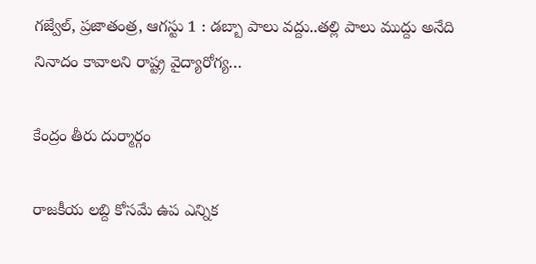గజ్వేల్‌, ప్రజాతంత్ర, ఆగస్టు 1 : డబ్బా పాలు వద్దు..తల్లి పాలు ముద్దు అనేది నినాదం కావాలని రాష్ట్ర వైద్యారోగ్య…

కేంద్రం తీరు దుర్మార్గం

రాజకీయ లబ్ది కోసమే ఉప ఎన్నిక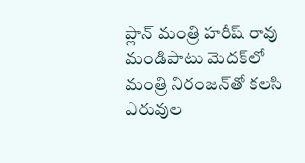ప్లాన్‌ ‌మంత్రి హరీష్‌ ‌రావు మండిపాటు మెదక్‌లో మంత్రి నిరంజన్‌తో కలసి ఎరువుల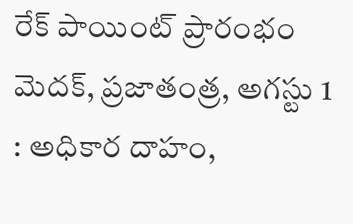రేక్‌ ‌పాయింట్‌ ‌ప్రారంభం మెదక్‌, ప్రజాతంత్ర, అగస్టు 1 : అధికార దాహం,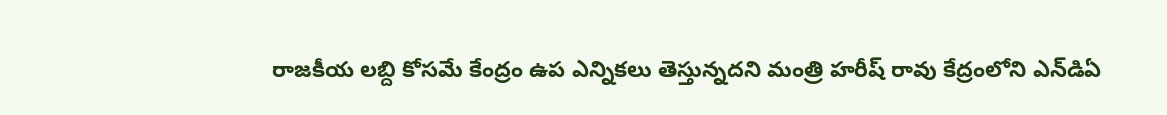రాజకీయ లబ్ది కోసమే కేంద్రం ఉప ఎన్నికలు తెస్తున్నదని మంత్రి హరీష్‌ ‌రావు కేద్రంలోని ఎన్‌డిఏ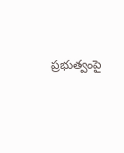ప్రభుత్వంపై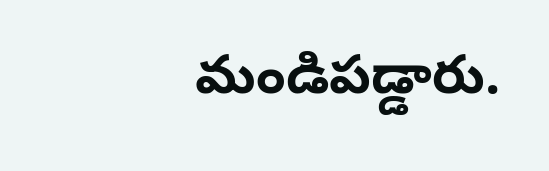మండిపడ్డారు.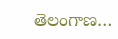తెలంగాణ…